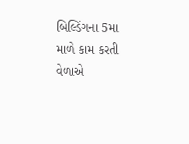બિલ્ડિંગના 5મા માળે કામ કરતી વેળાએ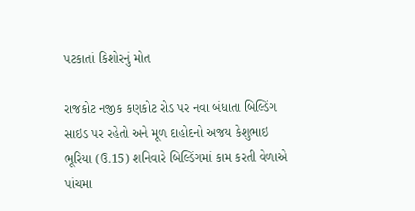પટકાતાં કિશોરનું મોત

રાજકોટ નજીક કણકોટ રોડ પર નવા બંધાતા બિલ્ડિંગ સાઇડ પર રહેતો અને મૂળ દાહોદનો અજય કેશુભાઇ ભૂરિયા (ઉ.15) શનિવારે બિલ્ડિંગમાં કામ કરતી વેળાએ પાંચમા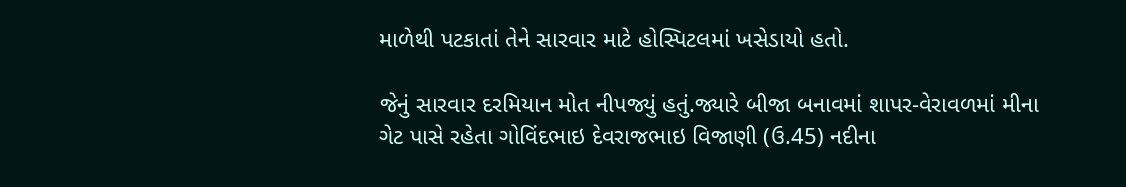માળેથી પટકાતાં તેને સારવાર માટે હોસ્પિટલમાં ખસેડાયો હતો.

જેનું સારવાર દરમિયાન મોત નીપજ્યું હતું.જ્યારે બીજા બનાવમાં શાપર-વેરાવળમાં મીના ગેટ પાસે રહેતા ગોવિંદભાઇ દેવરાજભાઇ વિજાણી (ઉ.45) નદીના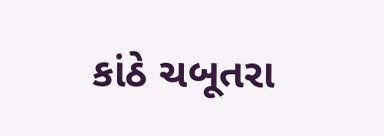કાંઠે ચબૂતરા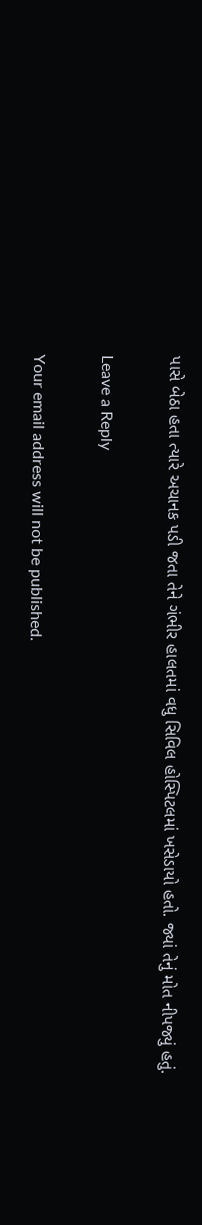પાસે બેઠા હતા ત્યારે અચાનક પડી જતા તેને ગંભીર હાલતમાં વધુ સિવિલ હોસ્પિટલમાં ખસેડાયો હતો. જ્યાં તેનું મોત નીપજ્યું હતું.

Leave a Reply

Your email address will not be published.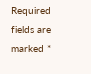Required fields are marked *